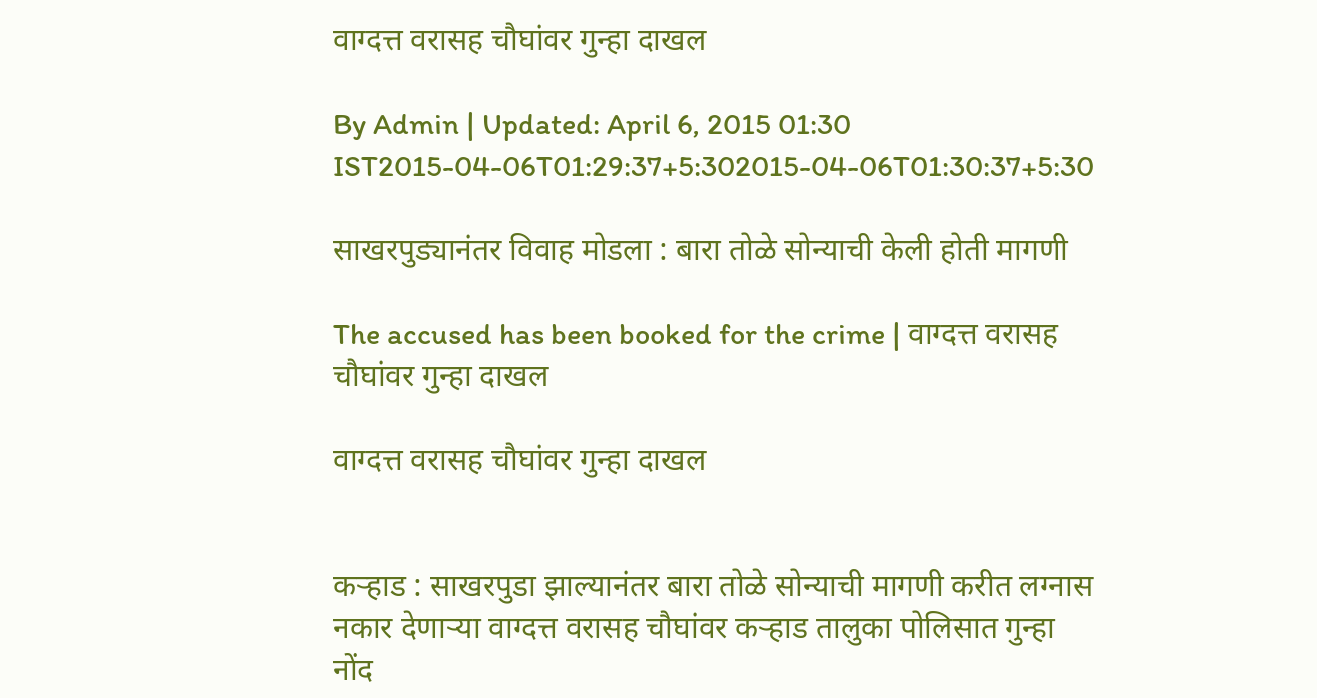वाग्दत्त वरासह चौघांवर गुन्हा दाखल

By Admin | Updated: April 6, 2015 01:30 IST2015-04-06T01:29:37+5:302015-04-06T01:30:37+5:30

साखरपुड्यानंतर विवाह मोडला : बारा तोळे सोन्याची केली होती मागणी

The accused has been booked for the crime | वाग्दत्त वरासह चौघांवर गुन्हा दाखल

वाग्दत्त वरासह चौघांवर गुन्हा दाखल


कऱ्हाड : साखरपुडा झाल्यानंतर बारा तोळे सोन्याची मागणी करीत लग्नास नकार देणाऱ्या वाग्दत्त वरासह चौघांवर कऱ्हाड तालुका पोलिसात गुन्हा नोंद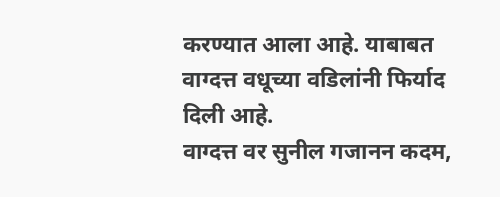करण्यात आला आहे. याबाबत वाग्दत्त वधूच्या वडिलांनी फिर्याद दिली आहे.
वाग्दत्त वर सुनील गजानन कदम,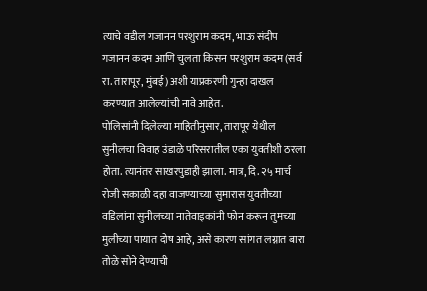त्याचे वडील गजानन परशुराम कदम, भाऊ संदीप गजानन कदम आणि चुलता किसन परशुराम कदम (सर्व रा. तारापूर, मुंबई) अशी याप्रकरणी गुन्हा दाखल करण्यात आलेल्यांची नावे आहेत.
पोलिसांनी दिलेल्या माहितीनुसार, तारापूर येथील सुनीलचा विवाह उंडाळे परिसरातील एका युवतीशी ठरला होता. त्यानंतर साखरपुडाही झाला. मात्र, दि. २५ मार्च रोजी सकाळी दहा वाजण्याच्या सुमारास युवतीच्या वडिलांना सुनीलच्या नातेवाइकांनी फोन करून तुमच्या मुलीच्या पायात दोष आहे, असे कारण सांगत लग्नात बारा तोळे सोने देण्याची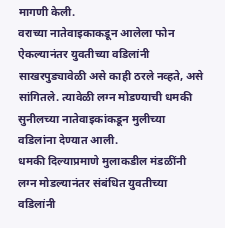मागणी केली.
वराच्या नातेवाइकाकडून आलेला फोन ऐकल्यानंतर युवतीच्या वडिलांनी साखरपुड्यावेळी असे काही ठरले नव्हते, असे सांगितले. त्यावेळी लग्न मोडण्याची धमकी सुनीलच्या नातेवाइकांकडून मुलीच्या वडिलांना देण्यात आली.
धमकी दिल्याप्रमाणे मुलाकडील मंडळींनी लग्न मोडल्यानंतर संबंधित युवतीच्या वडिलांनी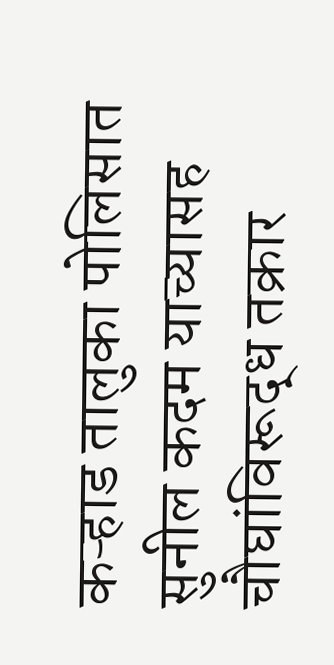कऱ्हाड तालुका पोलिसात सुनील कदम याच्यासह चौघांविरूद्ध तक्रार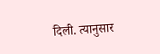दिली. त्यानुसार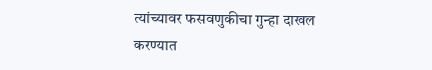त्यांच्यावर फसवणुकीचा गुन्हा दाखल करण्यात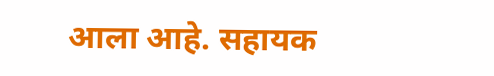आला आहे. सहायक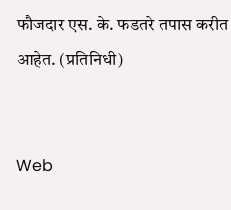फौजदार एस. के. फडतरे तपास करीत आहेत. (प्रतिनिधी)


Web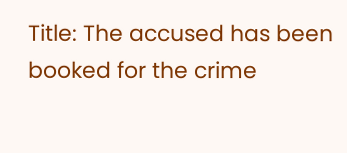Title: The accused has been booked for the crime